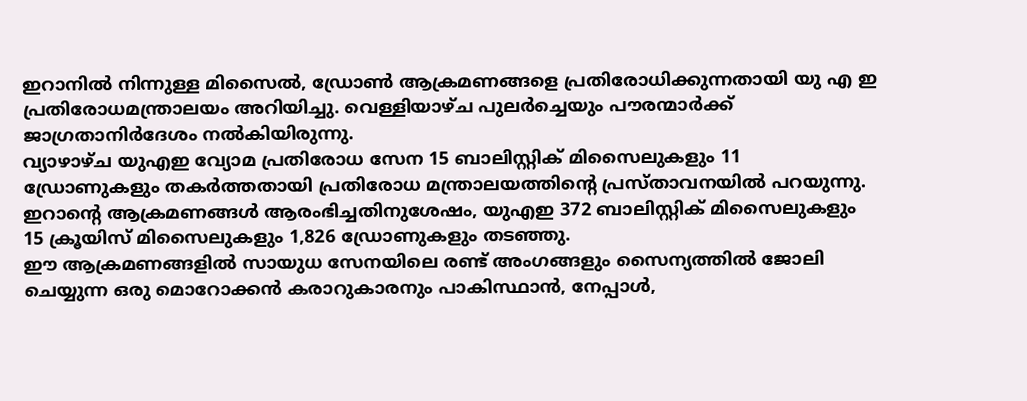ഇറാനിൽ നിന്നുള്ള മിസൈൽ, ഡ്രോൺ ആക്രമണങ്ങളെ പ്രതിരോധിക്കുന്നതായി യു എ ഇ പ്രതിരോധമന്ത്രാലയം അറിയിച്ചു. വെള്ളിയാഴ്ച പുലർച്ചെയും പൗരന്മാർക്ക് ജാഗ്രതാനിർദേശം നൽകിയിരുന്നു.
വ്യാഴാഴ്ച യുഎഇ വ്യോമ പ്രതിരോധ സേന 15 ബാലിസ്റ്റിക് മിസൈലുകളും 11 ഡ്രോണുകളും തകർത്തതായി പ്രതിരോധ മന്ത്രാലയത്തിന്റെ പ്രസ്താവനയിൽ പറയുന്നു.
ഇറാന്റെ ആക്രമണങ്ങൾ ആരംഭിച്ചതിനുശേഷം, യുഎഇ 372 ബാലിസ്റ്റിക് മിസൈലുകളും 15 ക്രൂയിസ് മിസൈലുകളും 1,826 ഡ്രോണുകളും തടഞ്ഞു.
ഈ ആക്രമണങ്ങളിൽ സായുധ സേനയിലെ രണ്ട് അംഗങ്ങളും സൈന്യത്തിൽ ജോലി ചെയ്യുന്ന ഒരു മൊറോക്കൻ കരാറുകാരനും പാകിസ്ഥാൻ, നേപ്പാൾ,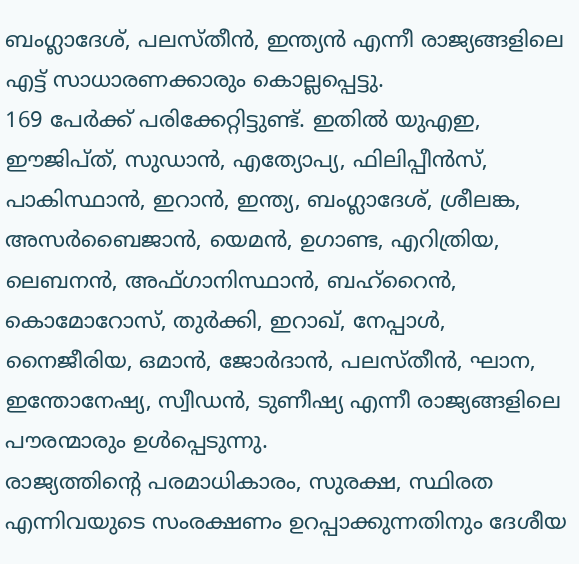ബംഗ്ലാദേശ്, പലസ്തീൻ, ഇന്ത്യൻ എന്നീ രാജ്യങ്ങളിലെ എട്ട് സാധാരണക്കാരും കൊല്ലപ്പെട്ടു.
169 പേർക്ക് പരിക്കേറ്റിട്ടുണ്ട്. ഇതിൽ യുഎഇ, ഈജിപ്ത്, സുഡാൻ, എത്യോപ്യ, ഫിലിപ്പീൻസ്, പാകിസ്ഥാൻ, ഇറാൻ, ഇന്ത്യ, ബംഗ്ലാദേശ്, ശ്രീലങ്ക, അസർബൈജാൻ, യെമൻ, ഉഗാണ്ട, എറിത്രിയ, ലെബനൻ, അഫ്ഗാനിസ്ഥാൻ, ബഹ്റൈൻ, കൊമോറോസ്, തുർക്കി, ഇറാഖ്, നേപ്പാൾ, നൈജീരിയ, ഒമാൻ, ജോർദാൻ, പലസ്തീൻ, ഘാന, ഇന്തോനേഷ്യ, സ്വീഡൻ, ടുണീഷ്യ എന്നീ രാജ്യങ്ങളിലെ പൗരന്മാരും ഉൾപ്പെടുന്നു.
രാജ്യത്തിന്റെ പരമാധികാരം, സുരക്ഷ, സ്ഥിരത എന്നിവയുടെ സംരക്ഷണം ഉറപ്പാക്കുന്നതിനും ദേശീയ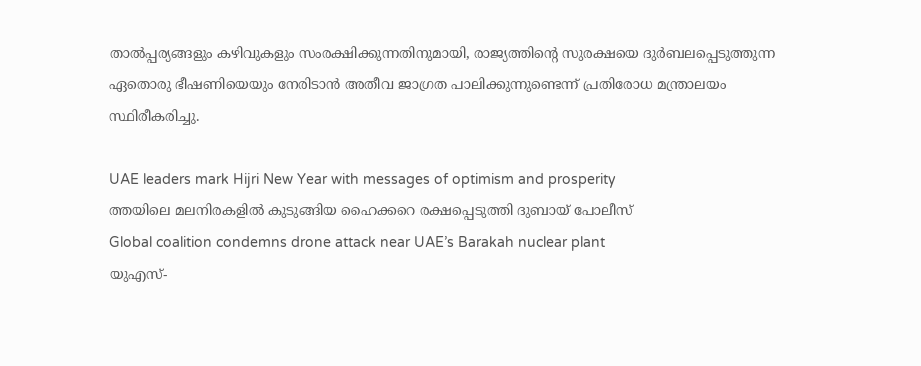താൽപ്പര്യങ്ങളും കഴിവുകളും സംരക്ഷിക്കുന്നതിനുമായി, രാജ്യത്തിന്റെ സുരക്ഷയെ ദുർബലപ്പെടുത്തുന്ന ഏതൊരു ഭീഷണിയെയും നേരിടാൻ അതീവ ജാഗ്രത പാലിക്കുന്നുണ്ടെന്ന് പ്രതിരോധ മന്ത്രാലയം സ്ഥിരീകരിച്ചു.

UAE leaders mark Hijri New Year with messages of optimism and prosperity
ത്തയിലെ മലനിരകളിൽ കുടുങ്ങിയ ഹൈക്കറെ രക്ഷപ്പെടുത്തി ദുബായ് പോലീസ്
Global coalition condemns drone attack near UAE’s Barakah nuclear plant
യുഎസ്-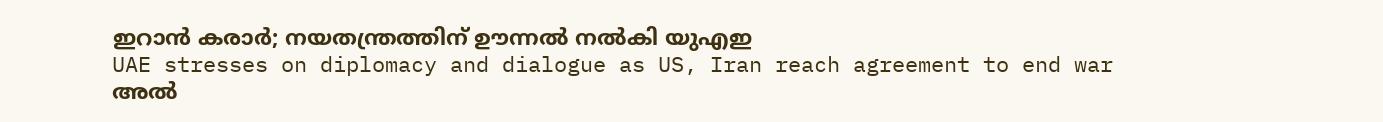ഇറാൻ കരാർ; നയതന്ത്രത്തിന് ഊന്നൽ നൽകി യുഎഇ
UAE stresses on diplomacy and dialogue as US, Iran reach agreement to end war
അൽ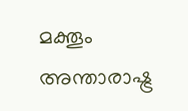മക്തൂം അന്താരാഷ്ട്ര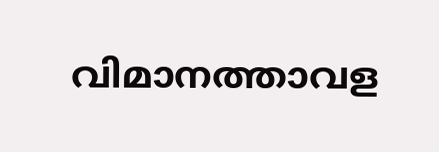വിമാനത്താവള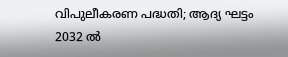വിപുലീകരണ പദ്ധതി; ആദ്യ ഘട്ടം 2032 ൽ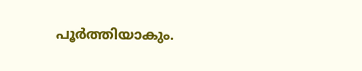പൂർത്തിയാകും.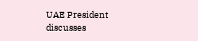UAE President discusses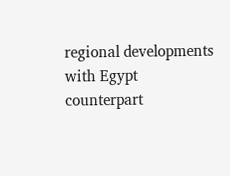regional developments with Egypt counterpart